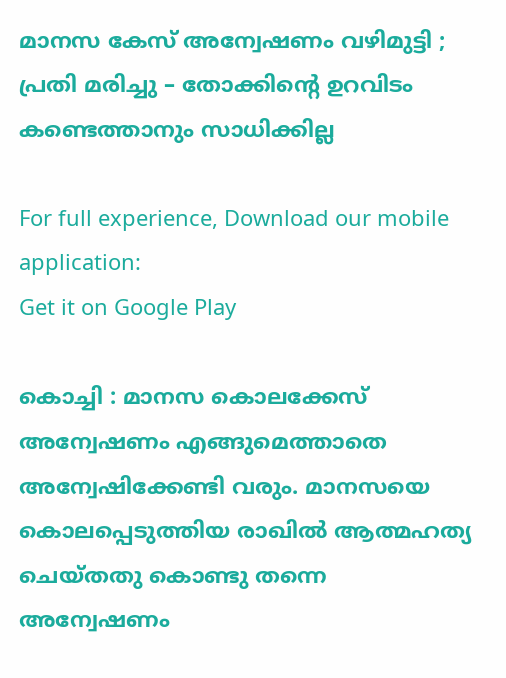മാനസ കേസ് അന്വേഷണം വഴിമുട്ടി ; പ്രതി മരിച്ചു – തോക്കിന്റെ ഉറവിടം കണ്ടെത്താനും സാധിക്കില്ല

For full experience, Download our mobile application:
Get it on Google Play

കൊച്ചി : മാനസ കൊലക്കേസ് അന്വേഷണം എങ്ങുമെത്താതെ അന്വേഷിക്കേണ്ടി വരും. മാനസയെ കൊലപ്പെടുത്തിയ രാഖില്‍ ആത്മഹത്യ ചെയ്തതു കൊണ്ടു തന്നെ അന്വേഷണം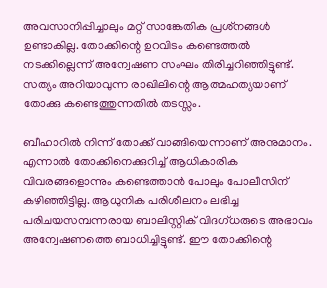അവസാനിപ്പിച്ചാലും മറ്റ് സാങ്കേതിക പ്രശ്‌നങ്ങള്‍ ഉണ്ടാകില്ല. തോക്കിന്റെ ഉറവിടം കണ്ടെത്തല്‍ നടക്കില്ലെന്ന് അന്വേഷണ സംഘം തിരിച്ചറിഞ്ഞിട്ടുണ്ട്. സത്യം അറിയാവുന്ന രാഖിലിന്റെ ആത്മഹത്യയാണ് തോക്കു കണ്ടെത്തുന്നതില്‍ തടസ്സം.

ബീഹാറില്‍ നിന്ന് തോക്ക് വാങ്ങിയെന്നാണ് അനുമാനം. എന്നാല്‍ തോക്കിനെക്കുറിച്ച്‌ ആധികാരിക വിവരങ്ങളൊന്നും കണ്ടെത്താന്‍ പോലും പോലീസിന് കഴിഞ്ഞിട്ടില്ല. ആധുനിക പരിശീലനം ലഭിച്ച പരിചയസമ്പന്നരായ ബാലിസ്റ്റിക് വിദഗ്ധരുടെ അഭാവം അന്വേഷണത്തെ ബാധിച്ചിട്ടുണ്ട്. ഈ തോക്കിന്റെ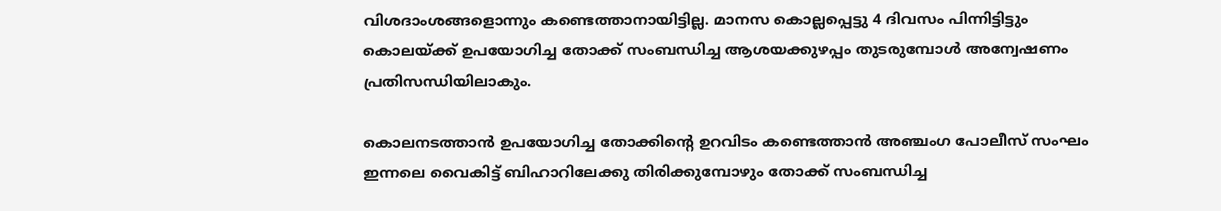വിശദാംശങ്ങളൊന്നും കണ്ടെത്താനായിട്ടില്ല. മാനസ കൊല്ലപ്പെട്ടു 4 ദിവസം പിന്നിട്ടിട്ടും കൊലയ്ക്ക് ഉപയോഗിച്ച തോക്ക് സംബന്ധിച്ച ആശയക്കുഴപ്പം തുടരുമ്പോള്‍ അന്വേഷണം പ്രതിസന്ധിയിലാകും.

കൊലനടത്താന്‍ ഉപയോഗിച്ച തോക്കിന്റെ ഉറവിടം കണ്ടെത്താന്‍ അഞ്ചംഗ പോലീസ് സംഘം ഇന്നലെ വൈകിട്ട് ബിഹാറിലേക്കു തിരിക്കുമ്പോഴും തോക്ക് സംബന്ധിച്ച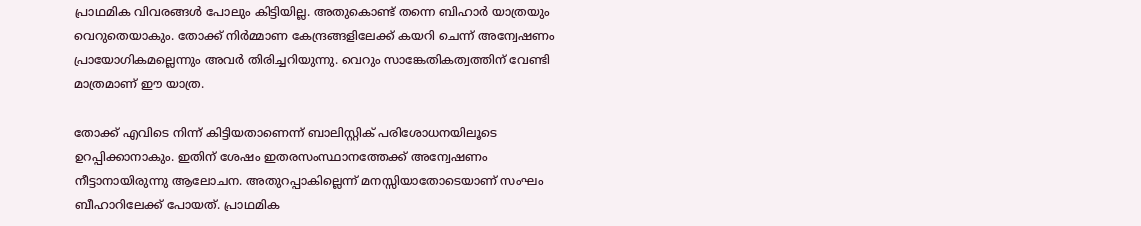പ്രാഥമിക വിവരങ്ങള്‍ പോലും കിട്ടിയില്ല. അതുകൊണ്ട് തന്നെ ബിഹാര്‍ യാത്രയും വെറുതെയാകും. തോക്ക് നിര്‍മ്മാണ കേന്ദ്രങ്ങളിലേക്ക് കയറി ചെന്ന് അന്വേഷണം പ്രായോഗികമല്ലെന്നും അവര്‍ തിരിച്ചറിയുന്നു. വെറും സാങ്കേതികത്വത്തിന് വേണ്ടി മാത്രമാണ് ഈ യാത്ര.

തോക്ക് എവിടെ നിന്ന് കിട്ടിയതാണെന്ന് ബാലിസ്റ്റിക് പരിശോധനയിലൂടെ ഉറപ്പിക്കാനാകും. ഇതിന് ശേഷം ഇതരസംസ്ഥാനത്തേക്ക് അന്വേഷണം നീട്ടാനായിരുന്നു ആലോചന. അതുറപ്പാകില്ലെന്ന് മനസ്സിയാതോടെയാണ് സംഘം ബീഹാറിലേക്ക് പോയത്. പ്രാഥമിക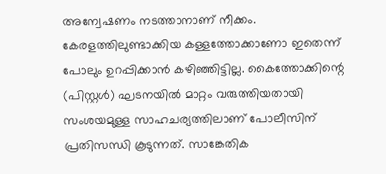അന്വേഷണം നടത്താനാണ് നീക്കം. കേരളത്തിലുണ്ടാക്കിയ കള്ളത്തോക്കാണോ ഇതെന്ന് പോലും ഉറപ്പിക്കാന്‍ കഴിഞ്ഞിട്ടില്ല. കൈത്തോക്കിന്റെ (പിസ്റ്റള്‍) ഘടനയില്‍ മാറ്റം വരുത്തിയതായി സംശയമുള്ള സാഹചര്യത്തിലാണ് പോലീസിന് പ്രതിസന്ധി കൂടുന്നത്. സാങ്കേതിക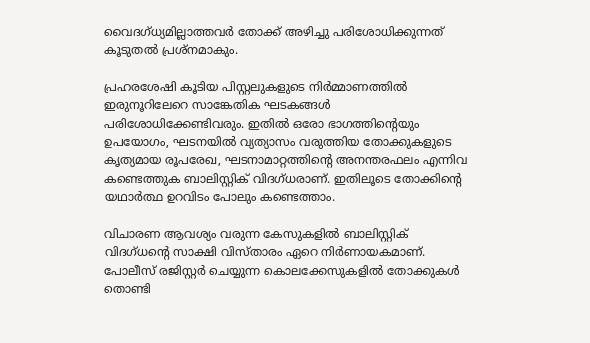വൈദഗ്ധ്യമില്ലാത്തവര്‍ തോക്ക് അഴിച്ചു പരിശോധിക്കുന്നത് കൂടുതല്‍ പ്രശ്‌നമാകും.

പ്രഹരശേഷി കൂടിയ പിസ്റ്റലുകളുടെ നിര്‍മ്മാണത്തില്‍ ഇരുനൂറിലേറെ സാങ്കേതിക ഘടകങ്ങള്‍ പരിശോധിക്കേണ്ടിവരും. ഇതില്‍ ഒരോ ഭാഗത്തിന്റെയും ഉപയോഗം, ഘടനയില്‍ വ്യത്യാസം വരുത്തിയ തോക്കുകളുടെ കൃത്യമായ രൂപരേഖ, ഘടനാമാറ്റത്തിന്റെ അനന്തരഫലം എന്നിവ കണ്ടെത്തുക ബാലിസ്റ്റിക് വിദഗ്ധരാണ്. ഇതിലൂടെ തോക്കിന്റെ യഥാര്‍ത്ഥ ഉറവിടം പോലും കണ്ടെത്താം.

വിചാരണ ആവശ്യം വരുന്ന കേസുകളില്‍ ബാലിസ്റ്റിക് വിദഗ്ധന്റെ സാക്ഷി വിസ്താരം ഏറെ നിര്‍ണായകമാണ്. പോലീസ് രജിസ്റ്റര്‍ ചെയ്യുന്ന കൊലക്കേസുകളില്‍ തോക്കുകള്‍ തൊണ്ടി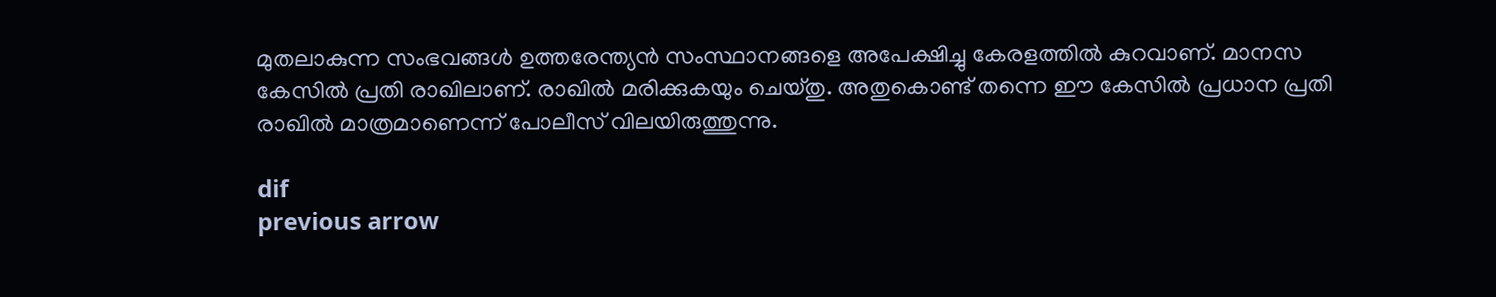മുതലാകുന്ന സംഭവങ്ങള്‍ ഉത്തരേന്ത്യന്‍ സംസ്ഥാനങ്ങളെ അപേക്ഷിച്ചു കേരളത്തില്‍ കുറവാണ്. മാനസ കേസില്‍ പ്രതി രാഖിലാണ്. രാഖില്‍ മരിക്കുകയും ചെയ്തു. അതുകൊണ്ട് തന്നെ ഈ കേസില്‍ പ്രധാന പ്രതി രാഖില്‍ മാത്രമാണെന്ന് പോലീസ് വിലയിരുത്തുന്നു.

dif
previous arrow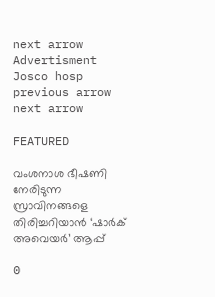next arrow
Advertisment
Josco hosp
previous arrow
next arrow

FEATURED

വംശനാശ ഭീഷണി നേരിടുന്ന സ്രാവിനങ്ങളെ തിരിച്ചറിയാൻ ‘ഷാർക് അവെയർ’ ആപ്പ്

0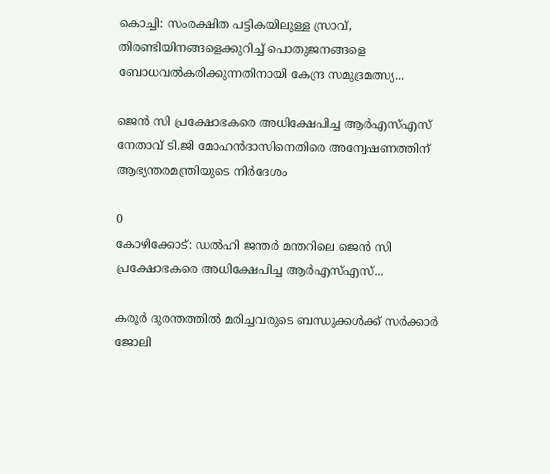കൊച്ചി: സംരക്ഷിത പട്ടികയിലുള്ള സ്രാവ്, തിരണ്ടിയിനങ്ങളെക്കുറിച്ച് പൊതുജനങ്ങളെ ബോധവൽകരിക്കുന്നതിനായി കേന്ദ്ര സമുദ്രമത്സ്യ...

ജെൻ സി പ്രക്ഷോഭകരെ അധിക്ഷേപിച്ച ആർഎസ്എസ് നേതാവ് ടി.ജി മോഹൻദാസിനെതിരെ അന്വേഷണത്തിന് ആഭ്യന്തരമന്ത്രിയുടെ നിർദേശം

0
കോഴിക്കോട്: ഡൽഹി ജന്തർ മന്തറിലെ ജെൻ സി പ്രക്ഷോഭകരെ അധിക്ഷേപിച്ച ആർഎസ്എസ്...

കരൂർ ദുരന്തത്തിൽ മരിച്ചവരുടെ ബന്ധുക്കൾക്ക് സർക്കാർ ജോലി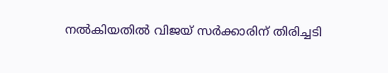നൽകിയതിൽ വിജയ് സർക്കാരിന് തിരിച്ചടി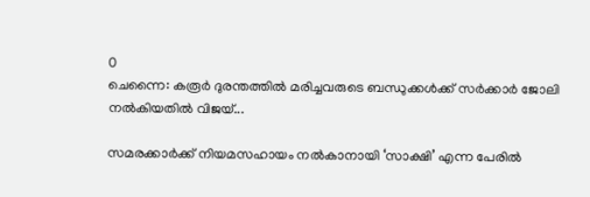0
ചെന്നൈ: കരൂർ ദുരന്തത്തിൽ മരിച്ചവരുടെ ബന്ധുക്കൾക്ക് സർക്കാർ ജോലി നൽകിയതിൽ വിജയ്...

സമരക്കാർക്ക് നിയമസഹായം നൽകാനായി ‘സാക്ഷി’ എന്ന പേരിൽ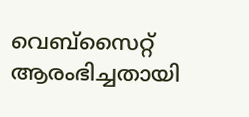വെബ്സൈറ്റ് ആരംഭിച്ചതായി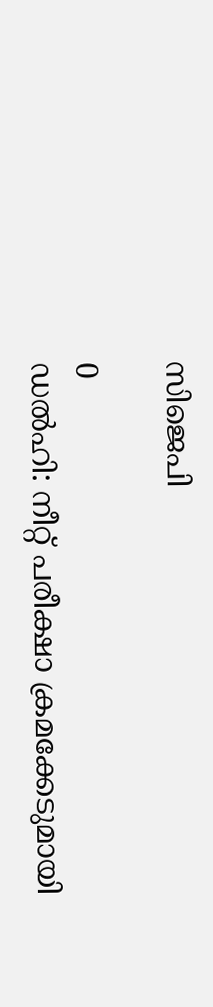സിജെപി

0
ഡൽഹി: നീറ്റ് പരീക്ഷാ ക്രമക്കേടുമായി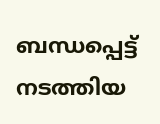ബന്ധപ്പെട്ട് നടത്തിയ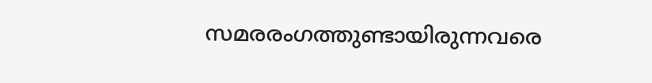സമരരംഗത്തുണ്ടായിരുന്നവരെ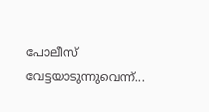പോലീസ് വേട്ടയാടുന്നുവെന്ന്...